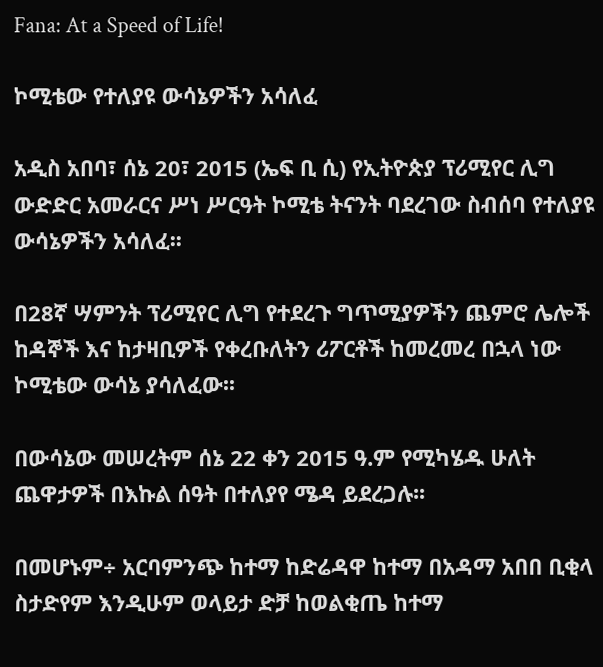Fana: At a Speed of Life!

ኮሚቴው የተለያዩ ውሳኔዎችን አሳለፈ

አዲስ አበባ፣ ሰኔ 20፣ 2015 (ኤፍ ቢ ሲ) የኢትዮጵያ ፕሪሚየር ሊግ ውድድር አመራርና ሥነ ሥርዓት ኮሚቴ ትናንት ባደረገው ስብሰባ የተለያዩ ውሳኔዎችን አሳለፈ፡፡

በ28ኛ ሣምንት ፕሪሚየር ሊግ የተደረጉ ግጥሚያዎችን ጨምሮ ሌሎች ከዳኞች እና ከታዛቢዎች የቀረቡለትን ሪፖርቶች ከመረመረ በኋላ ነው ኮሚቴው ውሳኔ ያሳለፈው፡፡

በውሳኔው መሠረትም ሰኔ 22 ቀን 2015 ዓ.ም የሚካሄዱ ሁለት ጨዋታዎች በእኩል ሰዓት በተለያየ ሜዳ ይደረጋሉ፡፡

በመሆኑም÷ አርባምንጭ ከተማ ከድሬዳዋ ከተማ በአዳማ አበበ ቢቂላ ስታድየም እንዲሁም ወላይታ ድቻ ከወልቂጤ ከተማ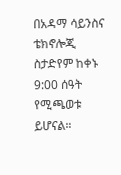በአዳማ ሳይንስና ቴክኖሎጂ ስታድየም ከቀኑ 9:00 ሰዓት የሚጫወቱ ይሆናል።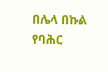በሌላ በኩል የባሕር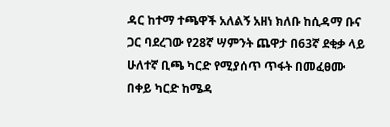ዳር ከተማ ተጫዋች አለልኝ አዘነ ክለቡ ከሲዳማ ቡና ጋር ባደረገው የ28ኛ ሣምንት ጨዋታ በ63ኛ ደቂቃ ላይ ሁለተኛ ቢጫ ካርድ የሚያሰጥ ጥፋት በመፈፀሙ በቀይ ካርድ ከሜዳ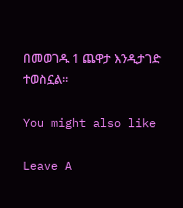በመወገዱ 1 ጨዋታ እንዲታገድ ተወስኗል።

You might also like

Leave A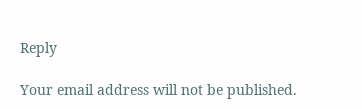Reply

Your email address will not be published.